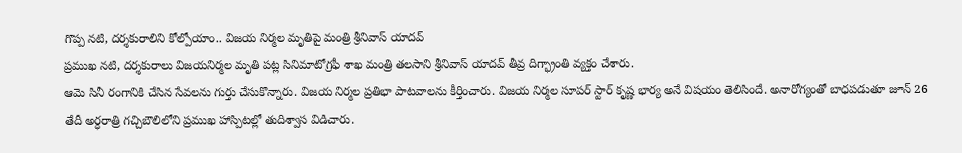గొప్ప నటి, దర్శకురాలిని కోల్పోయాం.. విజయ నిర్మల మృతిపై మంత్రి శ్రీనివాస్ యాదవ్
ప్రముఖ నటి, దర్శకురాలు విజయనిర్మల మృతి పట్ల సినిమాటోగ్రఫీ శాఖ మంత్రి తలసాని శ్రీనివాస్ యాదవ్ తీవ్ర దిగ్భ్రాంతి వ్యక్తం చేశారు.
ఆమె సినీ రంగానికి చేసిన సేవలను గుర్తు చేసుకొన్నారు. విజయ నిర్మల ప్రతిభా పాటవాలను కీర్తించారు. విజయ నిర్మల సూపర్ స్టార్ కృష్ణ భార్య అనే విషయం తెలిసిందే. అనారోగ్యంతో బాధపడుతూ జూన్ 26 తేదీ అర్ధరాత్రి గచ్చిబౌలిలోని ప్రముఖ హాస్పిటల్లో తుదిశ్వాస విడిచారు.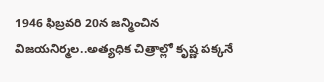1946 ఫిబ్రవరి 20న జన్మించిన విజయనిర్మల..అత్యధిక చిత్రాల్లో కృష్ణ పక్కనే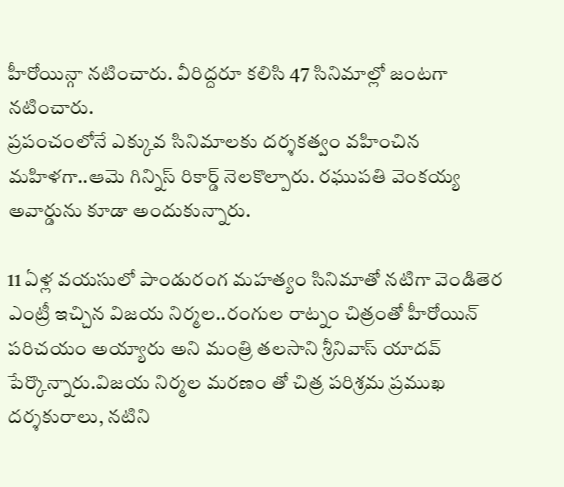హీరోయిన్గా నటించారు. వీరిద్దరూ కలిసి 47 సినిమాల్లో జంటగా నటించారు.
ప్రపంచంలోనే ఎక్కువ సినిమాలకు దర్శకత్వం వహించిన మహిళగా..ఆమె గిన్నిస్ రికార్డ్ నెలకొల్పారు. రఘుపతి వెంకయ్య అవార్డును కూడా అందుకున్నారు.

11 ఏళ్ల వయసులో పాండురంగ మహత్యం సినిమాతో నటిగా వెండితెర ఎంట్రీ ఇచ్చిన విజయ నిర్మల..రంగుల రాట్నం చిత్రంతో హీరోయిన్ పరిచయం అయ్యారు అని మంత్రి తలసాని శ్రీనివాస్ యాదవ్ పేర్కొన్నారు.విజయ నిర్మల మరణం తో చిత్ర పరిశ్రమ ప్రముఖ దర్శకురాలు, నటిని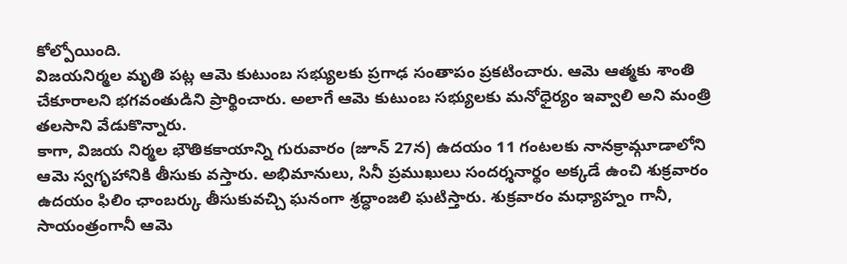కోల్పోయింది.
విజయనిర్మల మృతి పట్ల ఆమె కుటుంబ సభ్యులకు ప్రగాఢ సంతాపం ప్రకటించారు. ఆమె ఆత్మకు శాంతి చేకూరాలని భగవంతుడిని ప్రార్థించారు. అలాగే ఆమె కుటుంబ సభ్యులకు మనోధైర్యం ఇవ్వాలి అని మంత్రి తలసాని వేడుకొన్నారు.
కాగా, విజయ నిర్మల భౌతికకాయాన్ని గురువారం (జూన్ 27న) ఉదయం 11 గంటలకు నానక్రామ్గూడాలోని ఆమె స్వగృహానికి తీసుకు వస్తారు. అభిమానులు, సినీ ప్రముఖులు సందర్శనార్థం అక్కడే ఉంచి శుక్రవారం ఉదయం ఫిలిం ఛాంబర్కు తీసుకువచ్చి ఘనంగా శ్రద్ధాంజలి ఘటిస్తారు. శుక్రవారం మధ్యాహ్నం గానీ, సాయంత్రంగానీ ఆమె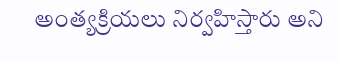అంత్యక్రియలు నిర్వహిస్తారు అని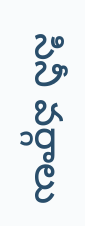సినీ వర్గాలు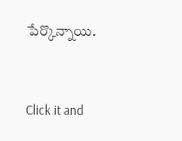పేర్కొన్నాయి.


Click it and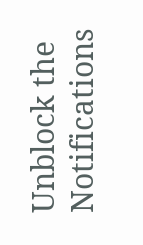Unblock the Notifications